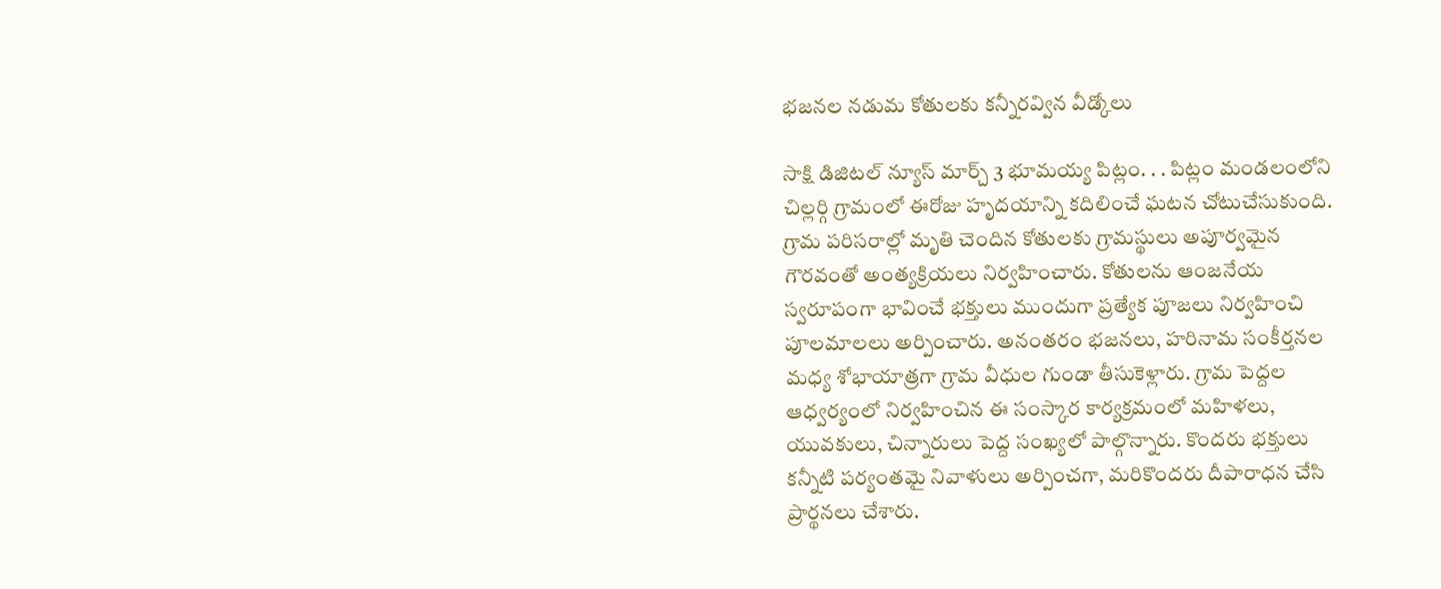భజనల నడుమ కోతులకు కన్నీరవ్విన వీడ్కోలు

సాక్షి డిజిటల్ న్యూస్ మార్చ్ 3 భూమయ్య పిట్లం. . . పిట్లం మండలంలోని చిల్లర్గి గ్రామంలో ఈరోజు హృదయాన్ని కదిలించే ఘటన చోటుచేసుకుంది. గ్రామ పరిసరాల్లో మృతి చెందిన కోతులకు గ్రామస్థులు అపూర్వమైన గౌరవంతో అంత్యక్రియలు నిర్వహించారు. కోతులను ఆంజనేయ స్వరూపంగా భావించే భక్తులు ముందుగా ప్రత్యేక పూజలు నిర్వహించి పూలమాలలు అర్పించారు. అనంతరం భజనలు, హరినామ సంకీర్తనల మధ్య శోభాయాత్రగా గ్రామ వీధుల గుండా తీసుకెళ్లారు. గ్రామ పెద్దల ఆధ్వర్యంలో నిర్వహించిన ఈ సంస్కార కార్యక్రమంలో మహిళలు, యువకులు, చిన్నారులు పెద్ద సంఖ్యలో పాల్గొన్నారు. కొందరు భక్తులు కన్నీటి పర్యంతమై నివాళులు అర్పించగా, మరికొందరు దీపారాధన చేసి ప్రార్థనలు చేశారు.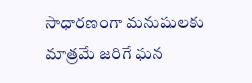సాధారణంగా మనుషులకు మాత్రమే జరిగే ఘన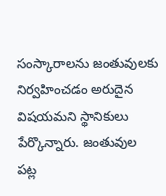సంస్కారాలను జంతువులకు నిర్వహించడం అరుదైన విషయమని స్థానికులు పేర్కొన్నారు. జంతువుల పట్ల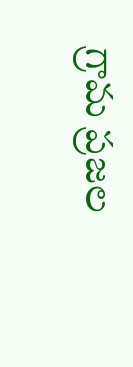గ్రామ ప్రజల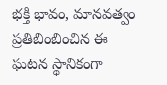భక్తి భావం, మానవత్వం ప్రతిబింబించిన ఈ ఘటన స్థానికంగా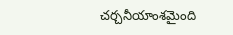చర్చనీయాంశమైంది